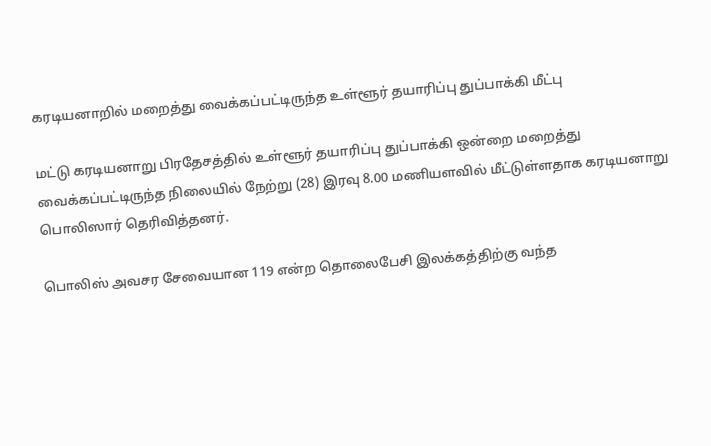கரடியனாறில் மறைத்து வைக்கப்பட்டிருந்த உள்ளூர் தயாரிப்பு துப்பாக்கி மீட்பு

மட்டு கரடியனாறு பிரதேசத்தில் உள்ளூர் தயாரிப்பு துப்பாக்கி ஒன்றை மறைத்து வைக்கப்பட்டிருந்த நிலையில் நேற்று (28) இரவு 8.00 மணியளவில் மீட்டுள்ளதாக கரடியனாறு பொலிஸார் தெரிவித்தனர்.

பொலிஸ் அவசர சேவையான 119 என்ற தொலைபேசி இலக்கத்திற்கு வந்த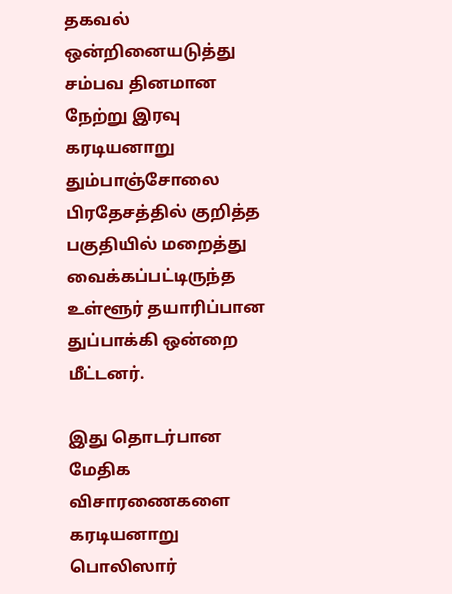தகவல் ஒன்றினையடுத்து சம்பவ தினமான நேற்று இரவு கரடியனாறு தும்பாஞ்சோலை பிரதேசத்தில் குறித்த பகுதியில் மறைத்து வைக்கப்பட்டிருந்த உள்ளூர் தயாரிப்பான துப்பாக்கி ஒன்றை மீட்டனர்.

இது தொடர்பான மேதிக விசாரணைகளை கரடியனாறு பொலிஸார்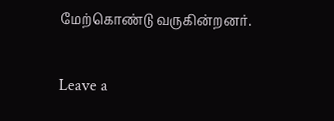மேற்கொண்டு வருகின்றனர்.

Leave a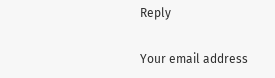Reply

Your email address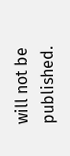will not be published.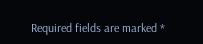Required fields are marked *